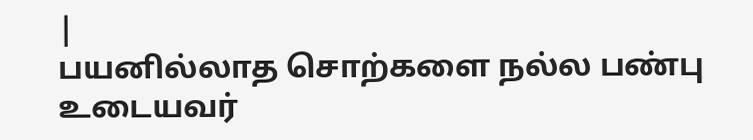|
பயனில்லாத சொற்களை நல்ல பண்பு உடையவர்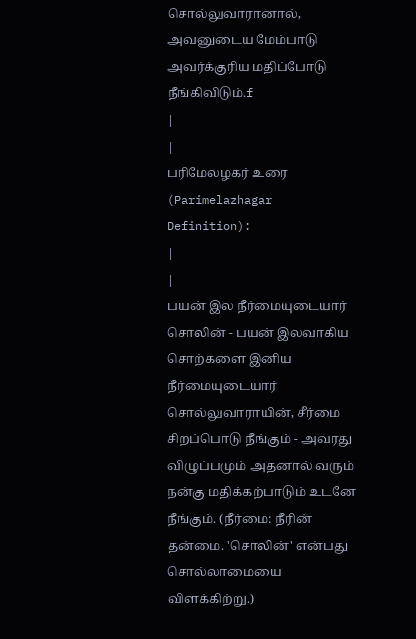சொல்லுவாரானால், அவனுடைய மேம்பாடு அவர்க்குரிய மதிப்போடு நீங்கிவிடும்.f
|
|
பரிமேலழகர் உரை (Parimelazhagar Definition):
|
|
பயன் இல நீர்மையுடையார் சொலின் - பயன் இலவாகிய சொற்களை இனிய நீர்மையுடையார் சொல்லுவாராயின், சீர்மை சிறப்பொடு நீங்கும் - அவரது விழுப்பமும் அதனால் வரும் நன்கு மதிக்கற்பாடும் உடனே நீங்கும். (நீர்மை: நீரின் தன்மை. 'சொலின்' என்பது சொல்லாமையை விளக்கிற்று.)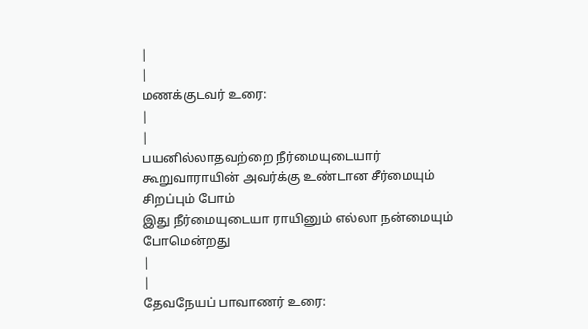|
|
மணக்குடவர் உரை:
|
|
பயனில்லாதவற்றை நீர்மையுடையார் கூறுவாராயின் அவர்க்கு உண்டான சீர்மையும் சிறப்பும் போம்
இது நீர்மையுடையா ராயினும் எல்லா நன்மையும் போமென்றது
|
|
தேவநேயப் பாவாணர் உரை: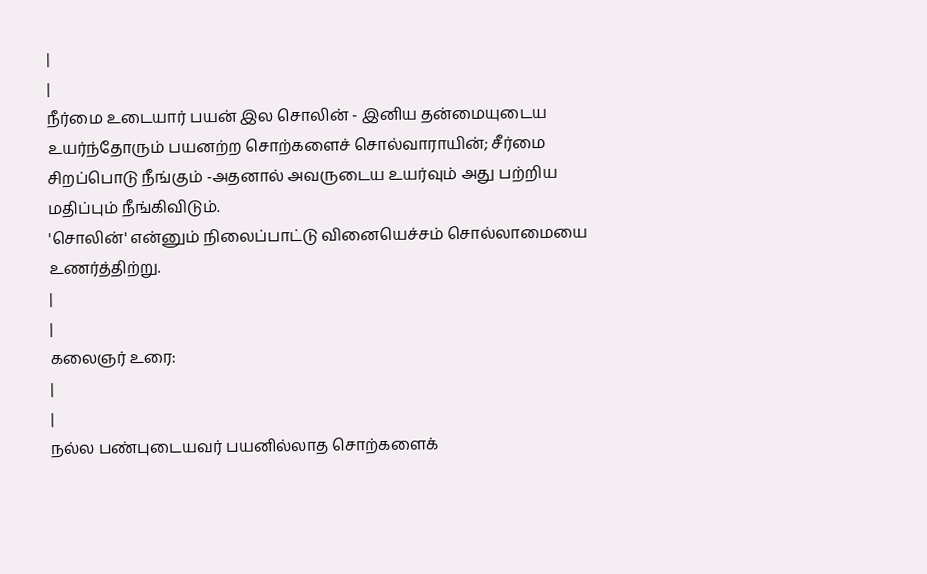|
|
நீர்மை உடையார் பயன் இல சொலின் - இனிய தன்மையுடைய உயர்ந்தோரும் பயனற்ற சொற்களைச் சொல்வாராயின்; சீர்மை சிறப்பொடு நீங்கும் -அதனால் அவருடைய உயர்வும் அது பற்றிய மதிப்பும் நீங்கிவிடும்.
'சொலின்' என்னும் நிலைப்பாட்டு வினையெச்சம் சொல்லாமையை உணர்த்திற்று.
|
|
கலைஞர் உரை:
|
|
நல்ல பண்புடையவர் பயனில்லாத சொற்களைக்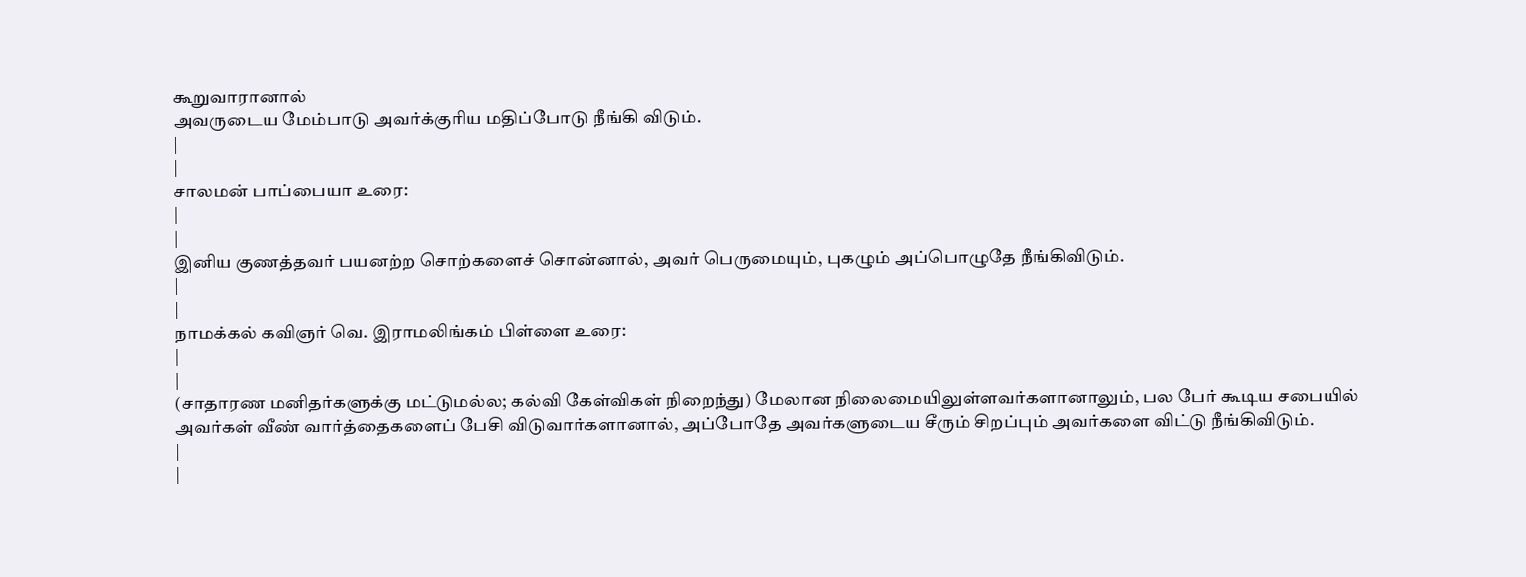கூறுவாரானால்
அவருடைய மேம்பாடு அவர்க்குரிய மதிப்போடு நீங்கி விடும்.
|
|
சாலமன் பாப்பையா உரை:
|
|
இனிய குணத்தவர் பயனற்ற சொற்களைச் சொன்னால், அவர் பெருமையும், புகழும் அப்பொழுதே நீங்கிவிடும்.
|
|
நாமக்கல் கவிஞர் வெ. இராமலிங்கம் பிள்ளை உரை:
|
|
(சாதாரண மனிதர்களுக்கு மட்டுமல்ல; கல்வி கேள்விகள் நிறைந்து) மேலான நிலைமையிலுள்ளவர்களானாலும், பல பேர் கூடிய சபையில் அவர்கள் வீண் வார்த்தைகளைப் பேசி விடுவார்களானால், அப்போதே அவர்களுடைய சீரும் சிறப்பும் அவர்களை விட்டு நீங்கிவிடும்.
|
|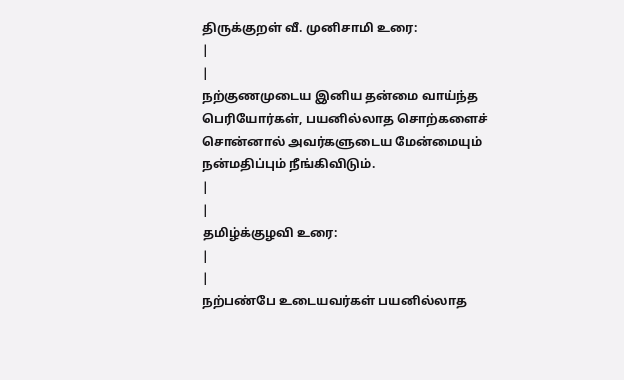திருக்குறள் வீ. முனிசாமி உரை:
|
|
நற்குணமுடைய இனிய தன்மை வாய்ந்த பெரியோர்கள், பயனில்லாத சொற்களைச் சொன்னால் அவர்களுடைய மேன்மையும் நன்மதிப்பும் நீங்கிவிடும்.
|
|
தமிழ்க்குழவி உரை:
|
|
நற்பண்பே உடையவர்கள் பயனில்லாத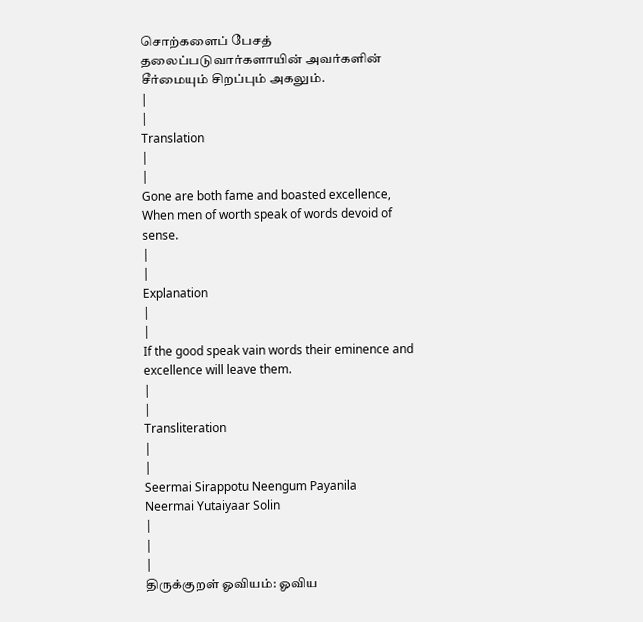சொற்களைப் பேசத் தலைப்படுவார்களாயின் அவர்களின் சீர்மையும் சிறப்பும் அகலும்.
|
|
Translation
|
|
Gone are both fame and boasted excellence,
When men of worth speak of words devoid of sense.
|
|
Explanation
|
|
If the good speak vain words their eminence and excellence will leave them.
|
|
Transliteration
|
|
Seermai Sirappotu Neengum Payanila
Neermai Yutaiyaar Solin
|
|
|
திருக்குறள் ஓவியம்: ஓவிய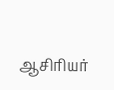ஆசிரியர்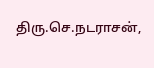திரு.செ.நடராசன்,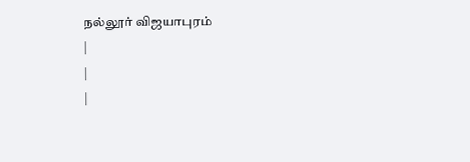நல்லூர் விஜயாபுரம்
|
|
|